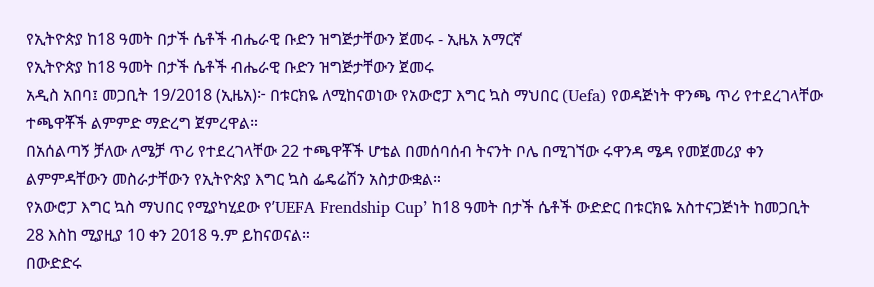የኢትዮጵያ ከ18 ዓመት በታች ሴቶች ብሔራዊ ቡድን ዝግጅታቸውን ጀመሩ - ኢዜአ አማርኛ
የኢትዮጵያ ከ18 ዓመት በታች ሴቶች ብሔራዊ ቡድን ዝግጅታቸውን ጀመሩ
አዲስ አበባ፤ መጋቢት 19/2018 (ኢዜአ)፦ በቱርክዬ ለሚከናወነው የአውሮፓ እግር ኳስ ማህበር (Uefa) የወዳጅነት ዋንጫ ጥሪ የተደረገላቸው ተጫዋቾች ልምምድ ማድረግ ጀምረዋል።
በአሰልጣኝ ቻለው ለሜቻ ጥሪ የተደረገላቸው 22 ተጫዋቾች ሆቴል በመሰባሰብ ትናንት ቦሌ በሚገኘው ሩዋንዳ ሜዳ የመጀመሪያ ቀን ልምምዳቸውን መስራታቸውን የኢትዮጵያ እግር ኳስ ፌዴሬሽን አስታውቋል።
የአውሮፓ እግር ኳስ ማህበር የሚያካሂደው የ’UEFA Frendship Cup’ ከ18 ዓመት በታች ሴቶች ውድድር በቱርክዬ አስተናጋጅነት ከመጋቢት 28 እስከ ሚያዚያ 10 ቀን 2018 ዓ.ም ይከናወናል።
በውድድሩ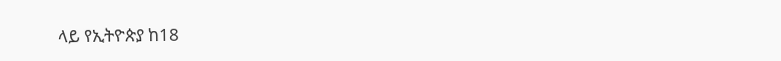ላይ የኢትዮጵያ ከ18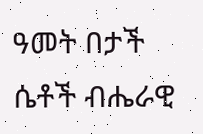ዓመት በታች ሴቶች ብሔራዊ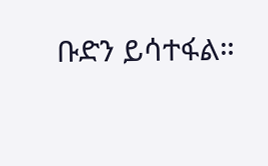ቡድን ይሳተፋል።